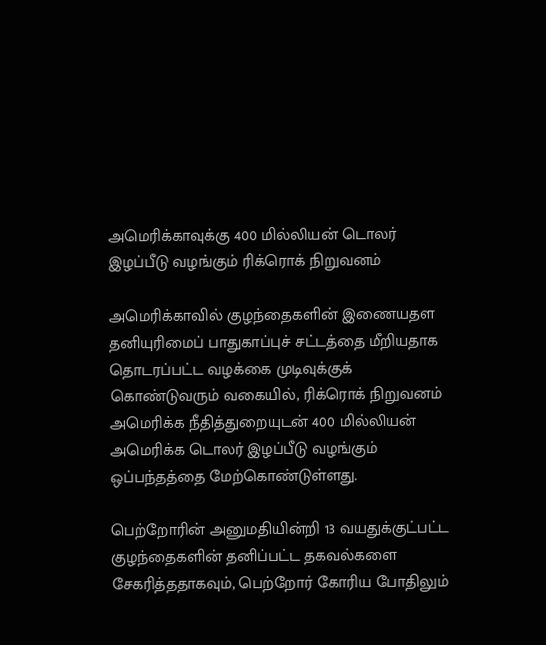அமெரிக்காவுக்கு 400 மில்லியன் டொலர் இழப்பீடு வழங்கும் ரிக்ரொக் நிறுவனம்

அமெரிக்காவில் குழந்தைகளின் இணையதள தனியுரிமைப் பாதுகாப்புச் சட்டத்தை மீறியதாக தொடரப்பட்ட வழக்கை முடிவுக்குக் கொண்டுவரும் வகையில், ரிக்ரொக் நிறுவனம் அமெரிக்க நீதித்துறையுடன் 400 மில்லியன் அமெரிக்க டொலர் இழப்பீடு வழங்கும் ஒப்பந்தத்தை மேற்கொண்டுள்ளது.

பெற்றோரின் அனுமதியின்றி 13 வயதுக்குட்பட்ட குழந்தைகளின் தனிப்பட்ட தகவல்களை சேகரித்ததாகவும், பெற்றோர் கோரிய போதிலும்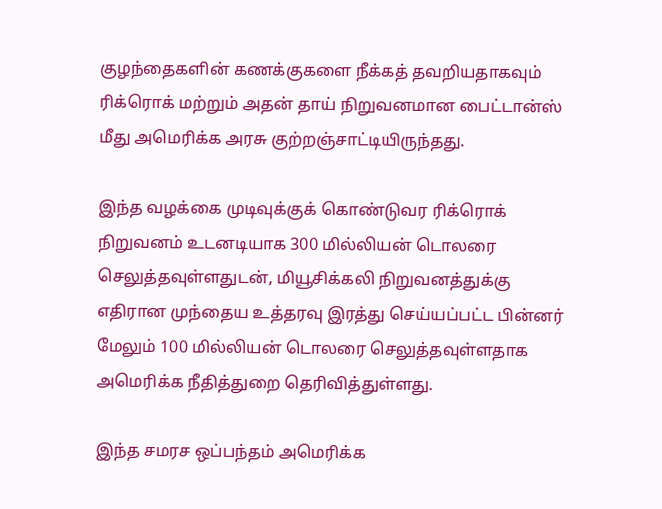குழந்தைகளின் கணக்குகளை நீக்கத் தவறியதாகவும் ரிக்ரொக் மற்றும் அதன் தாய் நிறுவனமான பைட்டான்ஸ் மீது அமெரிக்க அரசு குற்றஞ்சாட்டியிருந்தது.

இந்த வழக்கை முடிவுக்குக் கொண்டுவர ரிக்ரொக் நிறுவனம் உடனடியாக 300 மில்லியன் டொலரை செலுத்தவுள்ளதுடன், மியூசிக்கலி நிறுவனத்துக்கு எதிரான முந்தைய உத்தரவு இரத்து செய்யப்பட்ட பின்னர் மேலும் 100 மில்லியன் டொலரை செலுத்தவுள்ளதாக அமெரிக்க நீதித்துறை தெரிவித்துள்ளது.

இந்த சமரச ஒப்பந்தம் அமெரிக்க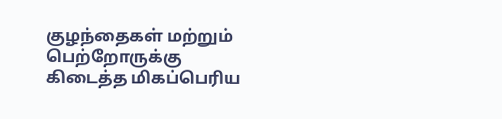குழந்தைகள் மற்றும் பெற்றோருக்கு கிடைத்த மிகப்பெரிய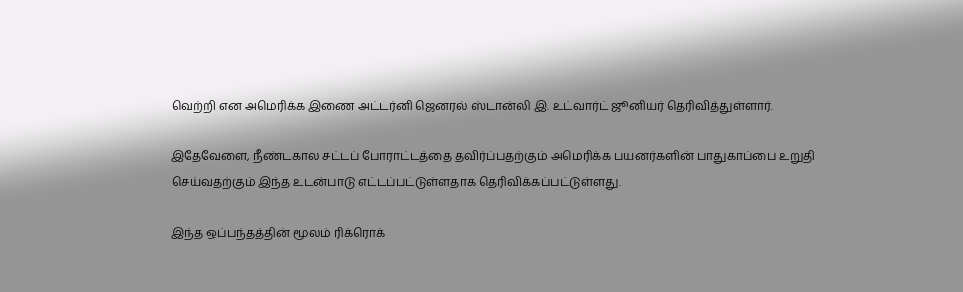வெற்றி என அமெரிக்க இணை அட்டர்னி ஜெனரல் ஸ்டான்லி இ. உட்வார்ட் ஜூனியர் தெரிவித்துள்ளார்.

இதேவேளை, நீண்டகால சட்டப் போராட்டத்தை தவிர்ப்பதற்கும் அமெரிக்க பயனர்களின் பாதுகாப்பை உறுதி செய்வதற்கும் இந்த உடன்பாடு எட்டப்பட்டுள்ளதாக தெரிவிக்கப்பட்டுள்ளது.

இந்த ஒப்பந்தத்தின் மூலம் ரிக்ரொக்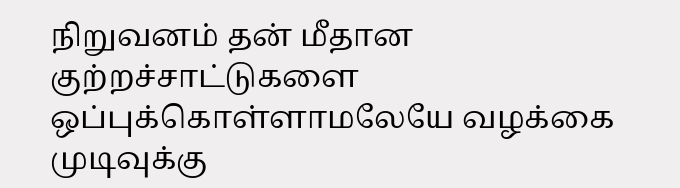நிறுவனம் தன் மீதான குற்றச்சாட்டுகளை ஒப்புக்கொள்ளாமலேயே வழக்கை முடிவுக்கு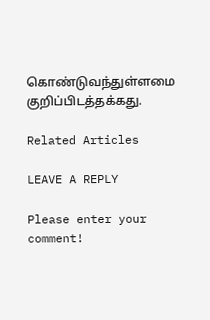கொண்டுவந்துள்ளமை குறிப்பிடத்தக்கது.

Related Articles

LEAVE A REPLY

Please enter your comment!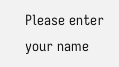Please enter your name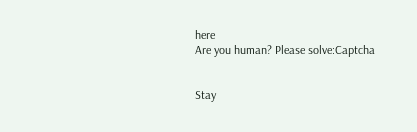here
Are you human? Please solve:Captcha


Stay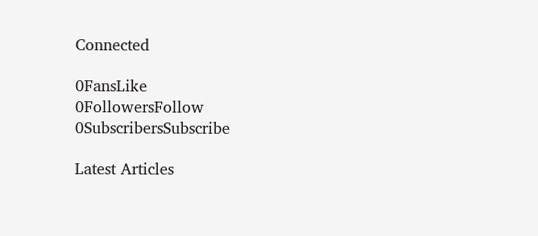Connected

0FansLike
0FollowersFollow
0SubscribersSubscribe

Latest Articles